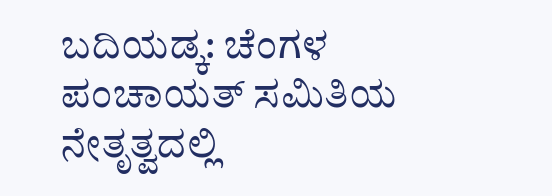ಬದಿಯಡ್ಕ: ಚೆಂಗಳ ಪಂಚಾಯತ್ ಸಮಿತಿಯ ನೇತೃತ್ವದಲ್ಲಿ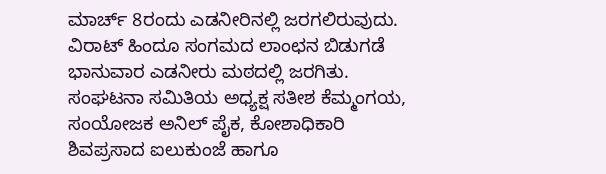ಮಾರ್ಚ್ 8ರಂದು ಎಡನೀರಿನಲ್ಲಿ ಜರಗಲಿರುವುದು. ವಿರಾಟ್ ಹಿಂದೂ ಸಂಗಮದ ಲಾಂಛನ ಬಿಡುಗಡೆ ಭಾನುವಾರ ಎಡನೀರು ಮಠದಲ್ಲಿ ಜರಗಿತು. ಸಂಘಟನಾ ಸಮಿತಿಯ ಅಧ್ಯಕ್ಷ ಸತೀಶ ಕೆಮ್ಮಂಗಯ, ಸಂಯೋಜಕ ಅನಿಲ್ ಪೈಕ, ಕೋಶಾಧಿಕಾರಿ ಶಿವಪ್ರಸಾದ ಐಲುಕುಂಜೆ ಹಾಗೂ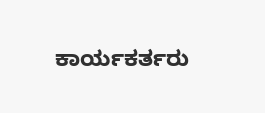ಕಾರ್ಯಕರ್ತರು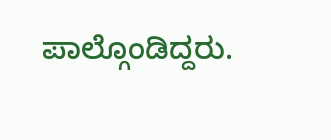ಪಾಲ್ಗೊಂಡಿದ್ದರು.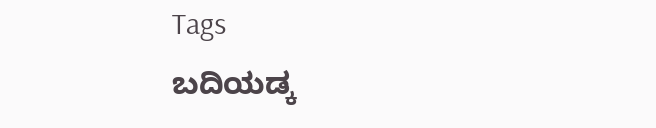Tags
ಬದಿಯಡ್ಕ